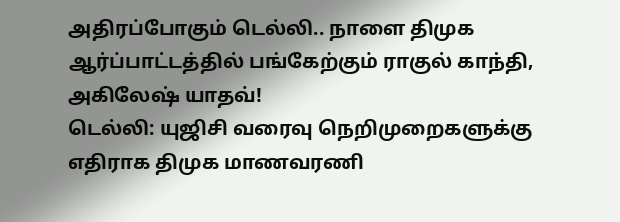அதிரப்போகும் டெல்லி.. நாளை திமுக ஆர்ப்பாட்டத்தில் பங்கேற்கும் ராகுல் காந்தி, அகிலேஷ் யாதவ்!
டெல்லி: யுஜிசி வரைவு நெறிமுறைகளுக்கு எதிராக திமுக மாணவரணி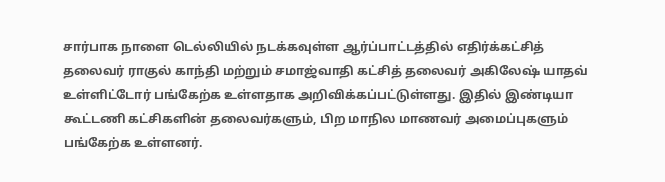சார்பாக நாளை டெல்லியில் நடக்கவுள்ள ஆர்ப்பாட்டத்தில் எதிர்க்கட்சித் தலைவர் ராகுல் காந்தி மற்றும் சமாஜ்வாதி கட்சித் தலைவர் அகிலேஷ் யாதவ் உள்ளிட்டோர் பங்கேற்க உள்ளதாக அறிவிக்கப்பட்டுள்ளது. இதில் இண்டியா கூட்டணி கட்சிகளின் தலைவர்களும், பிற மாநில மாணவர் அமைப்புகளும் பங்கேற்க உள்ளனர்.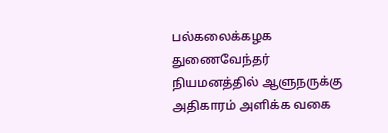பல்கலைக்கழக துணைவேந்தர் நியமனத்தில் ஆளுநருக்கு அதிகாரம் அளிக்க வகை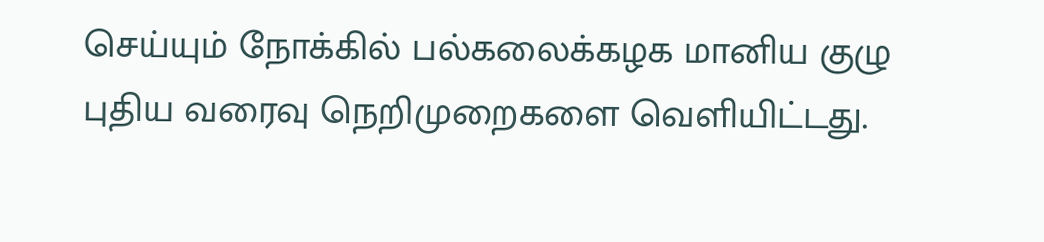செய்யும் நோக்கில் பல்கலைக்கழக மானிய குழு புதிய வரைவு நெறிமுறைகளை வெளியிட்டது.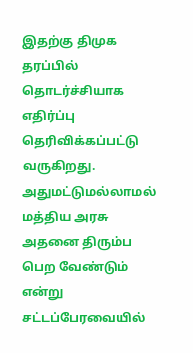இதற்கு திமுக தரப்பில் தொடர்ச்சியாக எதிர்ப்பு தெரிவிக்கப்பட்டு வருகிறது. அதுமட்டுமல்லாமல் மத்திய அரசு அதனை திரும்ப பெற வேண்டும் என்று சட்டப்பேரவையில்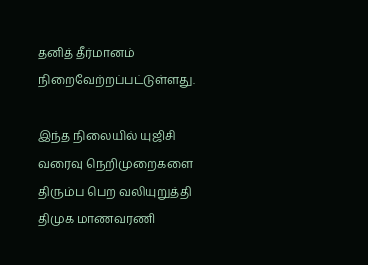தனித் தீர்மானம் நிறைவேற்றப்பட்டுள்ளது.

இந்த நிலையில் யுஜிசி வரைவு நெறிமுறைகளை திரும்ப பெற வலியுறுத்தி திமுக மாணவரணி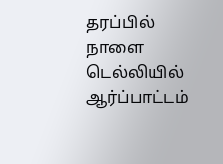தரப்பில் நாளை டெல்லியில் ஆர்ப்பாட்டம்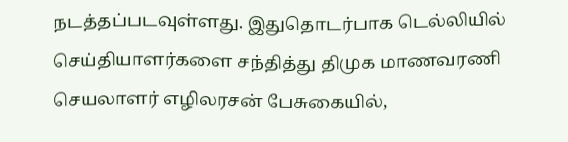நடத்தப்படவுள்ளது. இதுதொடர்பாக டெல்லியில் செய்தியாளர்களை சந்தித்து திமுக மாணவரணி செயலாளர் எழிலரசன் பேசுகையில்,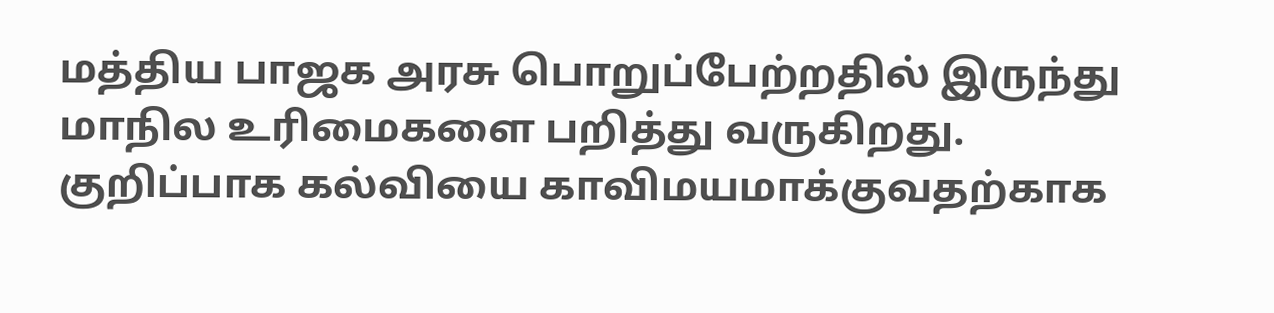மத்திய பாஜக அரசு பொறுப்பேற்றதில் இருந்து மாநில உரிமைகளை பறித்து வருகிறது.
குறிப்பாக கல்வியை காவிமயமாக்குவதற்காக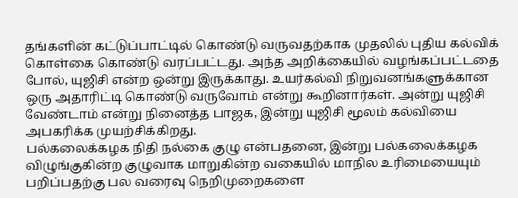தங்களின் கட்டுப்பாட்டில் கொண்டு வருவதற்காக முதலில் புதிய கல்விக் கொள்கை கொண்டு வரப்பட்டது. அந்த அறிக்கையில் வழங்கப்பட்டதை போல், யுஜிசி என்ற ஒன்று இருக்காது. உயர்கல்வி நிறுவனங்களுக்கான ஒரு அதாரிட்டி கொண்டு வருவோம் என்று கூறினார்கள். அன்று யுஜிசி வேண்டாம் என்று நினைத்த பாஜக, இன்று யுஜிசி மூலம் கல்வியை அபகரிக்க முயற்சிக்கிறது.
பல்கலைக்கழக நிதி நல்கை குழு என்பதனை, இன்று பல்கலைக்கழக விழுங்குகின்ற குழுவாக மாறுகின்ற வகையில் மாநில உரிமையையும் பறிப்பதற்கு பல வரைவு நெறிமுறைகளை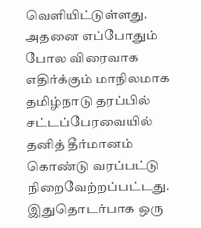வெளியிட்டுள்ளது. அதனை எப்போதும் போல விரைவாக எதிர்க்கும் மாநிலமாக தமிழ்நாடு தரப்பில் சட்டப்பேரவையில் தனித் தீர்மானம் கொண்டு வரப்பட்டு நிறைவேற்றப்பட்டது.
இதுதொடர்பாக ஒரு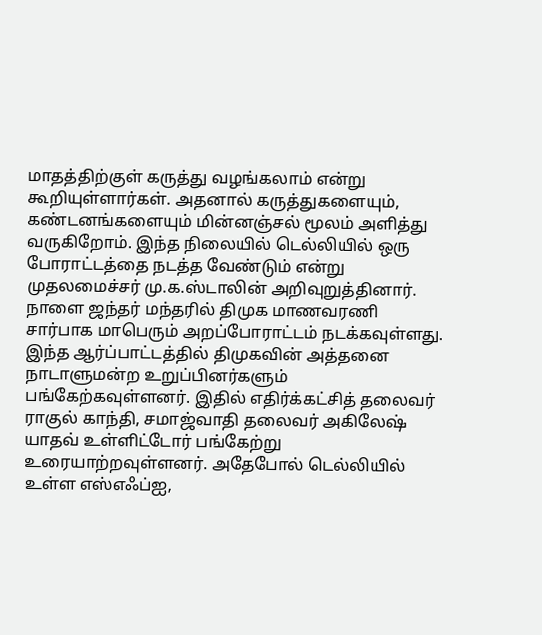மாதத்திற்குள் கருத்து வழங்கலாம் என்று கூறியுள்ளார்கள். அதனால் கருத்துகளையும், கண்டனங்களையும் மின்னஞ்சல் மூலம் அளித்து வருகிறோம். இந்த நிலையில் டெல்லியில் ஒரு போராட்டத்தை நடத்த வேண்டும் என்று முதலமைச்சர் மு.க.ஸ்டாலின் அறிவுறுத்தினார். நாளை ஜந்தர் மந்தரில் திமுக மாணவரணி சார்பாக மாபெரும் அறப்போராட்டம் நடக்கவுள்ளது.
இந்த ஆர்ப்பாட்டத்தில் திமுகவின் அத்தனை நாடாளுமன்ற உறுப்பினர்களும் பங்கேற்கவுள்ளனர். இதில் எதிர்க்கட்சித் தலைவர் ராகுல் காந்தி, சமாஜ்வாதி தலைவர் அகிலேஷ் யாதவ் உள்ளிட்டோர் பங்கேற்று உரையாற்றவுள்ளனர். அதேபோல் டெல்லியில் உள்ள எஸ்எஃப்ஐ,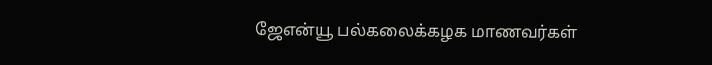ஜேஎன்யூ பல்கலைக்கழக மாணவர்கள்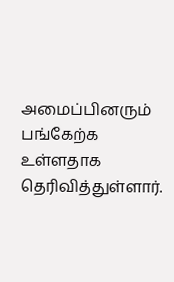அமைப்பினரும் பங்கேற்க உள்ளதாக தெரிவித்துள்ளார்.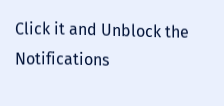Click it and Unblock the Notifications